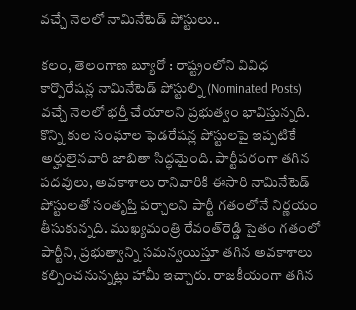వచ్చే నెలలో నామినేటెడ్ పోస్టులు..

కలం, తెలంగాణ బ్యూరో : రాష్ట్రంలోని వివిధ కార్పొరేషన్ల నామినేటెడ్ పోస్టుల్ని (Nominated Posts) వచ్చే నెలలో భర్తీ చేయాలని ప్రభుత్వం భావిస్తున్నది. కొన్ని కుల సంఘాల ఫెడరేషన్ల పోస్టులపై ఇప్పటికే అర్హులైనవారి జాబితా సిద్ధమైంది. పార్టీపరంగా తగిన పదవులు, అవకాశాలు రానివారికి ఈసారి నామినేటెడ్ పోస్టులతో సంతృప్తి పర్చాలని పార్టీ గతంలోనే నిర్ణయం తీసుకున్నది. ముఖ్యమంత్రి రేవంత్‌రెడ్డి సైతం గతంలో పార్టీని, ప్రభుత్వాన్ని సమన్వయిస్తూ తగిన అవకాశాలు కల్పించనున్నట్లు హామీ ఇచ్చారు. రాజకీయంగా తగిన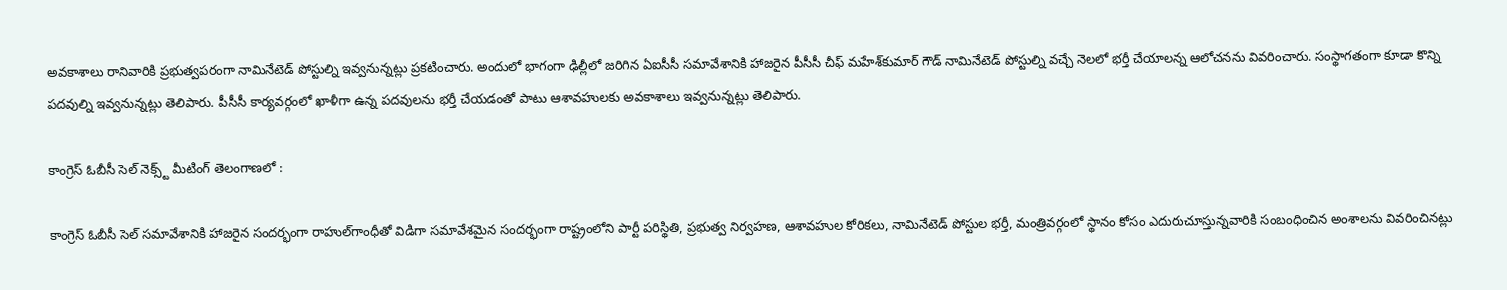అవకాశాలు రానివారికి ప్రభుత్వపరంగా నామినేటెడ్ పోస్టుల్ని ఇవ్వనున్నట్లు ప్రకటించారు. అందులో భాగంగా ఢిల్లీలో జరిగిన ఏఐసీసీ సమావేశానికి హాజరైన పీసీసీ చీఫ్ మహేశ్‌కుమార్ గౌడ్ నామినేటెడ్ పోస్టుల్ని వచ్చే నెలలో భర్తీ చేయాలన్న ఆలోచనను వివరించారు. సంస్థాగతంగా కూడా కొన్ని పదవుల్ని ఇవ్వనున్నట్లు తెలిపారు. పీసీసీ కార్యవర్గంలో ఖాళీగా ఉన్న పదవులను భర్తీ చేయడంతో పాటు ఆశావహులకు అవకాశాలు ఇవ్వనున్నట్లు తెలిపారు.

కాంగ్రెస్ ఓబీసీ సెల్ నెక్స్ట్ మీటింగ్ తెలంగాణలో :

కాంగ్రెస్ ఓబీసీ సెల్ సమావేశానికి హాజరైన సందర్భంగా రాహుల్‌గాంధీతో విడిగా సమావేశమైన సందర్భంగా రాష్ట్రంలోని పార్టీ పరిస్థితి, ప్రభుత్వ నిర్వహణ, ఆశావహుల కోరికలు, నామినేటెడ్ పోస్టుల భర్తీ, మంత్రివర్గంలో స్థానం కోసం ఎదురుచూస్తున్నవారికి సంబంధించిన అంశాలను వివరించినట్లు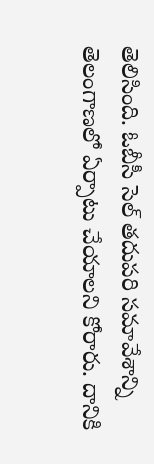తెలిసింది. ఓబీసీ సెల్ తదుపరి సమావేశాన్ని తెలంగాణలో ఏర్పాటు చేయాలని కోరారు. దానికి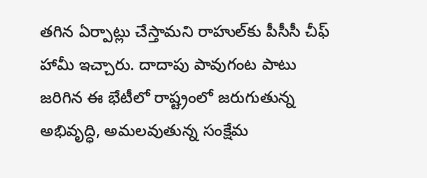తగిన ఏర్పాట్లు చేస్తామని రాహుల్‌కు పీసీసీ చీఫ్ హామీ ఇచ్చారు. దాదాపు పావుగంట పాటు జరిగిన ఈ భేటీలో రాష్ట్రంలో జరుగుతున్న అభివృద్ధి, అమలవుతున్న సంక్షేమ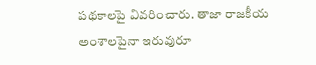పథకాలపై వివరించారు. తాజా రాజకీయ అంశాలపైనా ఇరువురూ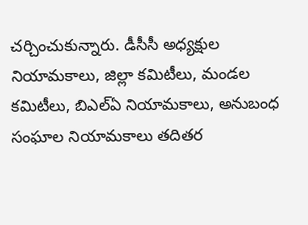చర్చించుకున్నారు. డీసీసీ అధ్యక్షుల నియామకాలు, జిల్లా కమిటీలు, మండల కమిటీలు, బిఎల్ఏ నియామకాలు, అనుబంధ సంఘాల నియామకాలు తదితర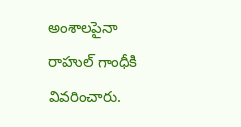అంశాలపైనా రాహుల్ గాంధీకి వివరించారు.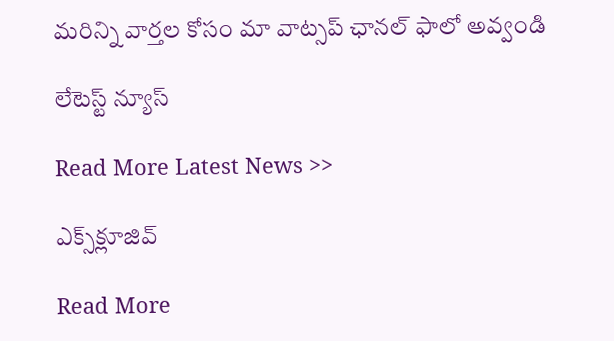మ‌రిన్ని వార్త‌ల కోసం మా వాట్స‌ప్ ఛాన‌ల్ ఫాలో అవ్వండి

లేటెస్ట్ న్యూస్‌

Read More Latest News >>

ఎక్స్‌క్లూజివ్‌

Read More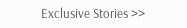Exclusive Stories >>